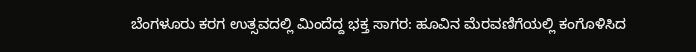ಬೆಂಗಳೂರು ಕರಗ ಉತ್ಸವದಲ್ಲಿ ಮಿಂದೆದ್ದ ಭಕ್ತ ಸಾಗರ: ಹೂವಿನ ಮೆರವಣಿಗೆಯಲ್ಲಿ ಕಂಗೊಳಿಸಿದ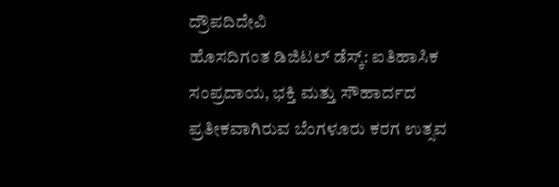ದ್ರೌಪದಿದೇವಿ
ಹೊಸದಿಗಂತ ಡಿಜಿಟಲ್ ಡೆಸ್ಕ್: ಐತಿಹಾಸಿಕ ಸಂಪ್ರದಾಯ, ಭಕ್ತಿ ಮತ್ತು ಸೌಹಾರ್ದದ ಪ್ರತೀಕವಾಗಿರುವ ಬೆಂಗಳೂರು ಕರಗ ಉತ್ಸವ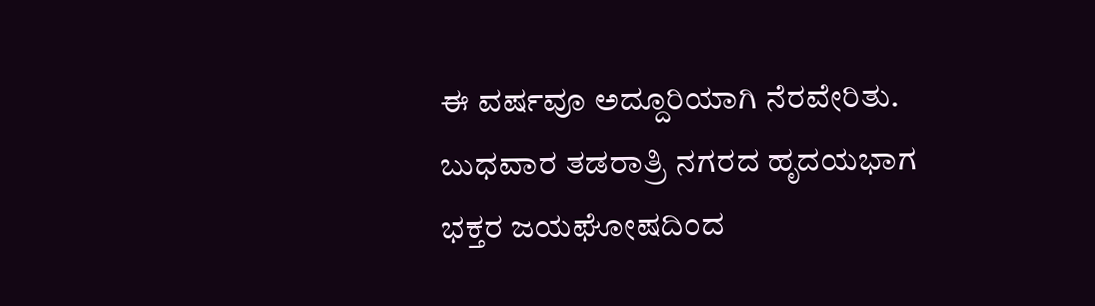ಈ ವರ್ಷವೂ ಅದ್ದೂರಿಯಾಗಿ ನೆರವೇರಿತು. ಬುಧವಾರ ತಡರಾತ್ರಿ ನಗರದ ಹೃದಯಭಾಗ ಭಕ್ತರ ಜಯಘೋಷದಿಂದ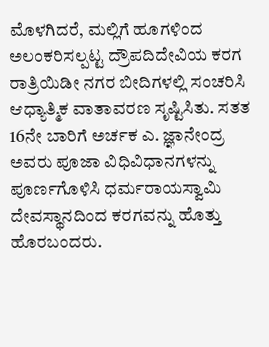ಮೊಳಗಿದರೆ, ಮಲ್ಲಿಗೆ ಹೂಗಳಿಂದ ಅಲಂಕರಿಸಲ್ಪಟ್ಟ ದ್ರೌಪದಿದೇವಿಯ ಕರಗ ರಾತ್ರಿಯಿಡೀ ನಗರ ಬೀದಿಗಳಲ್ಲಿ ಸಂಚರಿಸಿ ಆಧ್ಯಾತ್ಮಿಕ ವಾತಾವರಣ ಸೃಷ್ಟಿಸಿತು. ಸತತ 16ನೇ ಬಾರಿಗೆ ಅರ್ಚಕ ಎ. ಜ್ಞಾನೇಂದ್ರ ಅವರು ಪೂಜಾ ವಿಧಿವಿಧಾನಗಳನ್ನು ಪೂರ್ಣಗೊಳಿಸಿ ಧರ್ಮರಾಯಸ್ವಾಮಿ ದೇವಸ್ಥಾನದಿಂದ ಕರಗವನ್ನು ಹೊತ್ತು ಹೊರಬಂದರು.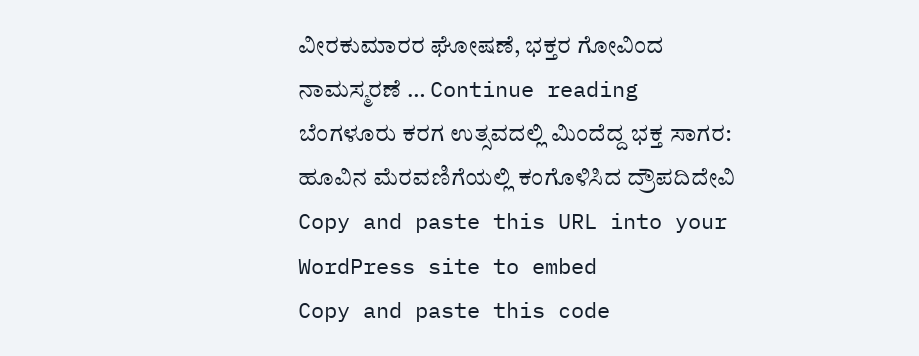ವೀರಕುಮಾರರ ಘೋಷಣೆ, ಭಕ್ತರ ಗೋವಿಂದ ನಾಮಸ್ಮರಣೆ … Continue reading ಬೆಂಗಳೂರು ಕರಗ ಉತ್ಸವದಲ್ಲಿ ಮಿಂದೆದ್ದ ಭಕ್ತ ಸಾಗರ: ಹೂವಿನ ಮೆರವಣಿಗೆಯಲ್ಲಿ ಕಂಗೊಳಿಸಿದ ದ್ರೌಪದಿದೇವಿ
Copy and paste this URL into your WordPress site to embed
Copy and paste this code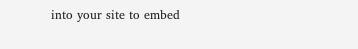into your site to embed